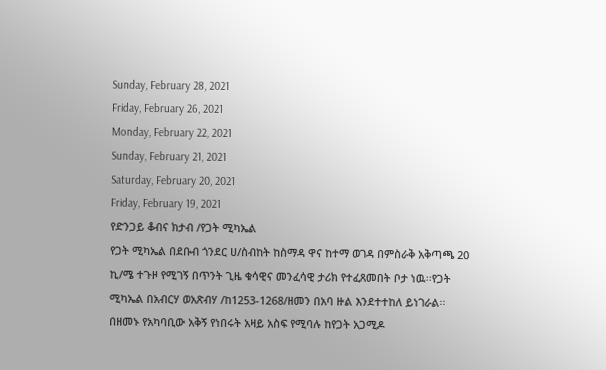Sunday, February 28, 2021
Friday, February 26, 2021
Monday, February 22, 2021
Sunday, February 21, 2021
Saturday, February 20, 2021
Friday, February 19, 2021
የድንጋይ ቆብና ክታብ /የጋት ሚካኤል
የጋት ሚካኤል በደቡብ ጎንደር ሀ/ስብከት ከስማዳ ዋና ከተማ ወገዳ በምስራቅ አቅጣጫ 20 ኪ/ሜ ተጉዞ የሚገኝ በጥንት ጊዜ ቁሳዊና መንፈሳዊ ታሪክ የተፈጸመበት ቦታ ነዉ፡፡የጋት ሚካኤል በአብርሃ ወአጽብሃ /ከ1253-1268/ዘመን በአባ ዙል እንደተተከለ ይነገራል፡፡
በዘመኑ የአካባቢው አቅኝ የነበሩት አዛይ አስፍ የሚባሉ ከየጋት አጋሚዶ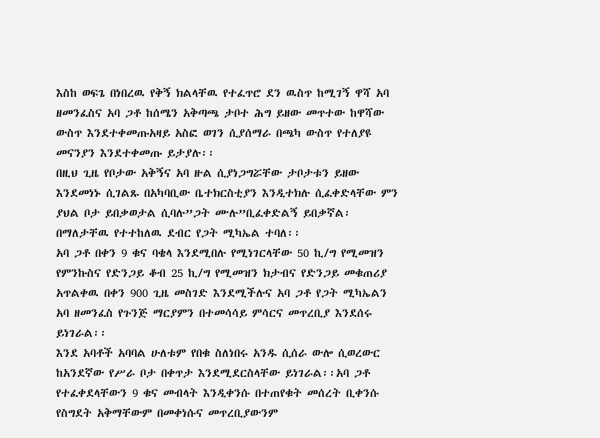እስከ ወፍጌ በነበረዉ የቅኝ ክልላቸዉ የተፈጥሮ ደን ዉስጥ ከሚገኝ ዋሻ አባ ዘመንፈስና አባ ጋቶ ከሰሜን አቅጣጫ ታቦተ ሕግ ይዘው መጥተው ከዋሻው ውስጥ እንደተቀመጡአዛይ አስፎ ወገን ሲያሰማራ በጫካ ውስጥ የተለያዩ መናንያን እንደተቀመጡ ይታያሉ፡፡
በዚህ ጊዜ የቦታው አቅኝና አባ ዙል ሲያነጋግሯቸው ታቦታቱን ይዘው እንደመነኑ ሲገልጹ በአካባቢው ቤተክርስቲያን እንዲተክሉ ሲፈቀድላቸው ምን ያህል ቦታ ይበቃወታል ሲባሉ”ጋት ሙሉ”ቢፈቀድልኝ ይበቃኛል፡በማለታቸዉ የተተከለዉ ደብር የጋት ሚካኤል ተባለ፡፡
አባ ጋቶ በቀን 9 ቁና ባቄላ እንደሚበሉ የሚነገርላቸው 50 ኪ/ግ የሚመዝን የምንኩስና የድንጋይ ቆብ 25 ኪ/ግ የሚመዝን ክታብና የድንጋይ መቁጠሪያ አጥልቀዉ በቀን 900 ጊዜ መስገድ እንደሚችሉና አባ ጋቶ የጋት ሚካኤልን አባ ዘመንፈስ የጉንጅ ማርያምን በተመሳሳይ ምሳርና መጥረቢያ እንደሰሩ ይነገራል፡፡
እንደ አባቶች አባባል ሁለቱም የበቁ ስለነበሩ አንዱ ሲሰራ ውሎ ሲወረውር ከአንደኛው የሥራ ቦታ በቀጥታ እንደሚደርስላቸው ይነገራል፡፡አባ ጋቶ የተፈቀደላቸውን 9 ቁና መብላት እንዲቀንሱ በተጠየቁት መሰረት ቢቀንሱ የስግደት አቅማቸውም በመቀነሱና መጥረቢያውንም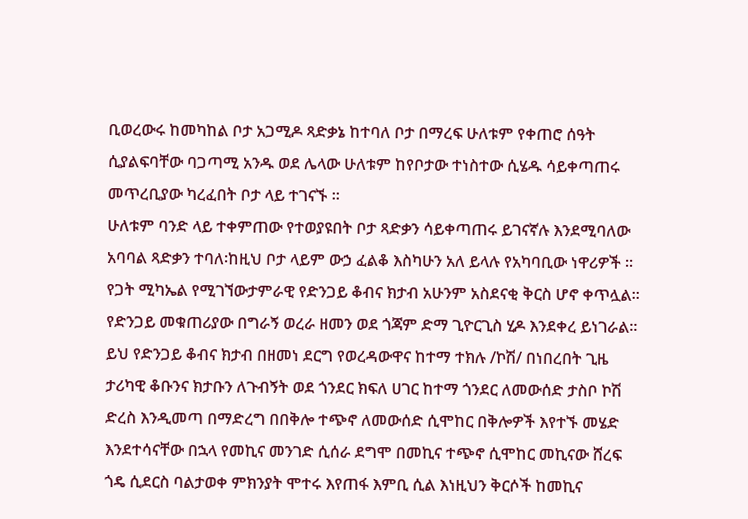ቢወረውሩ ከመካከል ቦታ አጋሚዶ ጻድቃኔ ከተባለ ቦታ በማረፍ ሁለቱም የቀጠሮ ሰዓት ሲያልፍባቸው ባጋጣሚ አንዱ ወደ ሌላው ሁለቱም ከየቦታው ተነስተው ሲሄዱ ሳይቀጣጠሩ መጥረቢያው ካረፈበት ቦታ ላይ ተገናኙ ፡፡
ሁለቱም ባንድ ላይ ተቀምጠው የተወያዩበት ቦታ ጻድቃን ሳይቀጣጠሩ ይገናኛሉ እንደሚባለው አባባል ጻድቃን ተባለ፡ከዚህ ቦታ ላይም ውኃ ፈልቆ እስካሁን አለ ይላሉ የአካባቢው ነዋሪዎች ፡፡ የጋት ሚካኤል የሚገኘውታምራዊ የድንጋይ ቆብና ክታብ አሁንም አስደናቂ ቅርስ ሆኖ ቀጥሏል፡፡
የድንጋይ መቁጠሪያው በግራኝ ወረራ ዘመን ወደ ጎጃም ድማ ጊዮርጊስ ሂዶ እንደቀረ ይነገራል፡፡ይህ የድንጋይ ቆብና ክታብ በዘመነ ደርግ የወረዳውዋና ከተማ ተክሉ /ኮሽ/ በነበረበት ጊዜ ታሪካዊ ቆቡንና ክታቡን ለጉብኝት ወደ ጎንደር ክፍለ ሀገር ከተማ ጎንደር ለመውሰድ ታስቦ ኮሽ ድረስ እንዲመጣ በማድረግ በበቅሎ ተጭኖ ለመውሰድ ሲሞከር በቅሎዎች እየተኙ መሄድ እንደተሳናቸው በኋላ የመኪና መንገድ ሲሰራ ደግሞ በመኪና ተጭኖ ሲሞከር መኪናው ሸረፍ ጎዴ ሲደርስ ባልታወቀ ምክንያት ሞተሩ እየጠፋ እምቢ ሲል እነዚህን ቅርሶች ከመኪና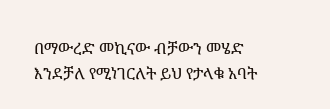በማውረድ መኪናው ብቻውን መሄድ እንደቻለ የሚነገርለት ይህ የታላቁ አባት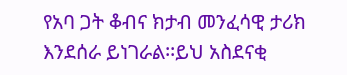የአባ ጋት ቆብና ክታብ መንፈሳዊ ታሪክ እንደሰራ ይነገራል፡፡ይህ አስደናቂ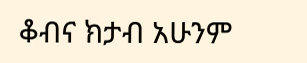ቆብና ክታብ አሁንም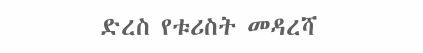ድረስ የቱሪስት መዳረሻ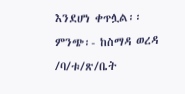እንደሆነ ቀጥሏል፡፡
ምንጭ፡- ከስማዳ ወረዳ /ባ/ቱ/ጽ/ቤት